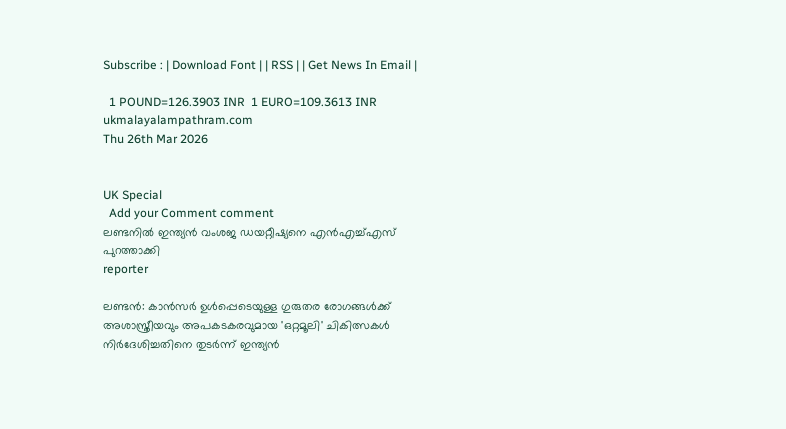Subscribe : | Download Font | | RSS | | Get News In Email |

  1 POUND=126.3903 INR  1 EURO=109.3613 INR
ukmalayalampathram.com
Thu 26th Mar 2026


UK Special
  Add your Comment comment
ലണ്ടനില്‍ ഇന്ത്യന്‍ വംശജ ഡയറ്റീഷ്യനെ എന്‍എച്ച്എസ് പുറത്താക്കി
reporter

ലണ്ടന്‍: കാന്‍സര്‍ ഉള്‍പ്പെടെയുള്ള ഗുരുതര രോഗങ്ങള്‍ക്ക് അശാസ്ത്രീയവും അപകടകരവുമായ 'ഒറ്റമൂലി' ചികിത്സകള്‍ നിര്‍ദേശിച്ചതിനെ തുടര്‍ന്ന് ഇന്ത്യന്‍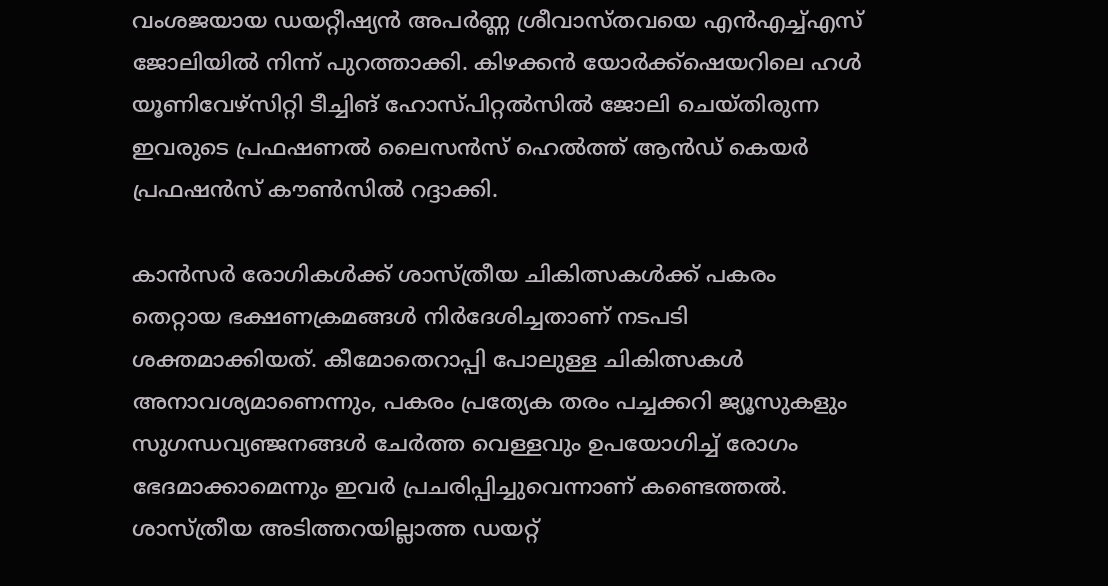വംശജയായ ഡയറ്റീഷ്യന്‍ അപര്‍ണ്ണ ശ്രീവാസ്തവയെ എന്‍എച്ച്എസ് ജോലിയില്‍ നിന്ന് പുറത്താക്കി. കിഴക്കന്‍ യോര്‍ക്ക്ഷെയറിലെ ഹള്‍ യൂണിവേഴ്‌സിറ്റി ടീച്ചിങ് ഹോസ്പിറ്റല്‍സില്‍ ജോലി ചെയ്തിരുന്ന ഇവരുടെ പ്രഫഷണല്‍ ലൈസന്‍സ് ഹെല്‍ത്ത് ആന്‍ഡ് കെയര്‍ പ്രഫഷന്‍സ് കൗണ്‍സില്‍ റദ്ദാക്കി.

കാന്‍സര്‍ രോഗികള്‍ക്ക് ശാസ്ത്രീയ ചികിത്സകള്‍ക്ക് പകരം തെറ്റായ ഭക്ഷണക്രമങ്ങള്‍ നിര്‍ദേശിച്ചതാണ് നടപടി ശക്തമാക്കിയത്. കീമോതെറാപ്പി പോലുള്ള ചികിത്സകള്‍ അനാവശ്യമാണെന്നും, പകരം പ്രത്യേക തരം പച്ചക്കറി ജ്യൂസുകളും സുഗന്ധവ്യഞ്ജനങ്ങള്‍ ചേര്‍ത്ത വെള്ളവും ഉപയോഗിച്ച് രോഗം ഭേദമാക്കാമെന്നും ഇവര്‍ പ്രചരിപ്പിച്ചുവെന്നാണ് കണ്ടെത്തല്‍. ശാസ്ത്രീയ അടിത്തറയില്ലാത്ത ഡയറ്റ്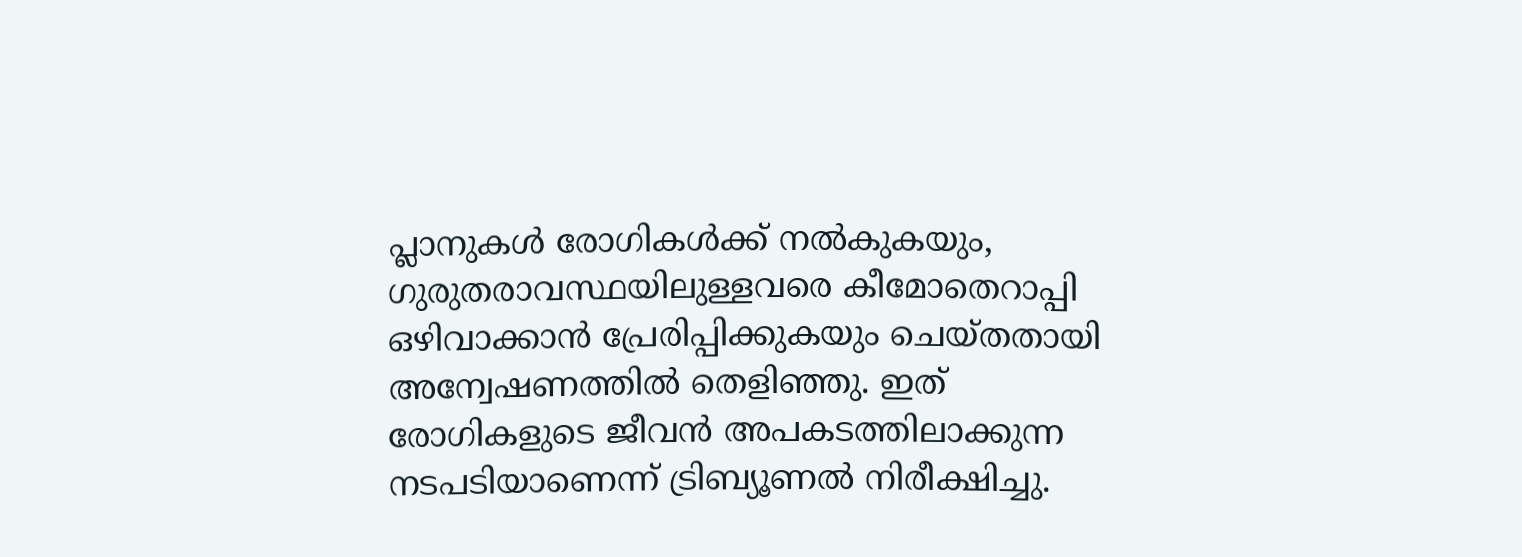പ്ലാനുകള്‍ രോഗികള്‍ക്ക് നല്‍കുകയും, ഗുരുതരാവസ്ഥയിലുള്ളവരെ കീമോതെറാപ്പി ഒഴിവാക്കാന്‍ പ്രേരിപ്പിക്കുകയും ചെയ്തതായി അന്വേഷണത്തില്‍ തെളിഞ്ഞു. ഇത് രോഗികളുടെ ജീവന്‍ അപകടത്തിലാക്കുന്ന നടപടിയാണെന്ന് ട്രിബ്യൂണല്‍ നിരീക്ഷിച്ചു.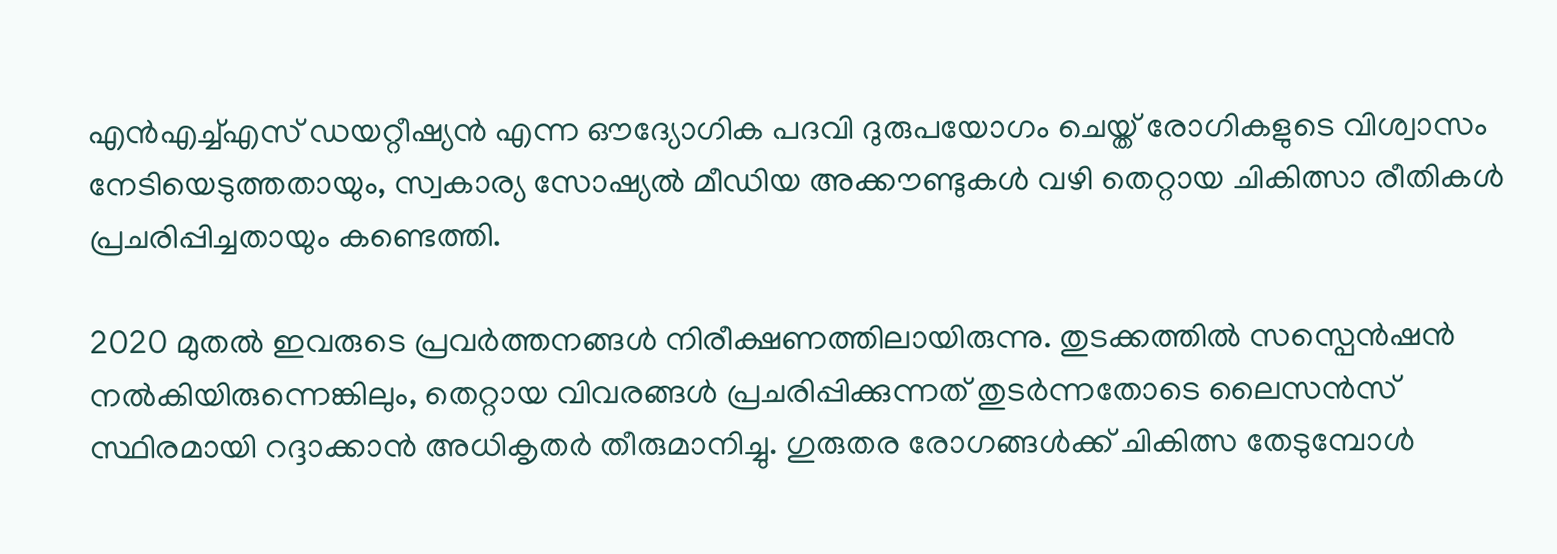എന്‍എച്ച്എസ് ഡയറ്റീഷ്യന്‍ എന്ന ഔദ്യോഗിക പദവി ദുരുപയോഗം ചെയ്ത് രോഗികളുടെ വിശ്വാസം നേടിയെടുത്തതായും, സ്വകാര്യ സോഷ്യല്‍ മീഡിയ അക്കൗണ്ടുകള്‍ വഴി തെറ്റായ ചികിത്സാ രീതികള്‍ പ്രചരിപ്പിച്ചതായും കണ്ടെത്തി.

2020 മുതല്‍ ഇവരുടെ പ്രവര്‍ത്തനങ്ങള്‍ നിരീക്ഷണത്തിലായിരുന്നു. തുടക്കത്തില്‍ സസ്പെന്‍ഷന്‍ നല്‍കിയിരുന്നെങ്കിലും, തെറ്റായ വിവരങ്ങള്‍ പ്രചരിപ്പിക്കുന്നത് തുടര്‍ന്നതോടെ ലൈസന്‍സ് സ്ഥിരമായി റദ്ദാക്കാന്‍ അധികൃതര്‍ തീരുമാനിച്ചു. ഗുരുതര രോഗങ്ങള്‍ക്ക് ചികിത്സ തേടുമ്പോള്‍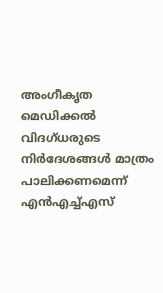അംഗീകൃത മെഡിക്കല്‍ വിദഗ്ധരുടെ നിര്‍ദേശങ്ങള്‍ മാത്രം പാലിക്കണമെന്ന് എന്‍എച്ച്എസ്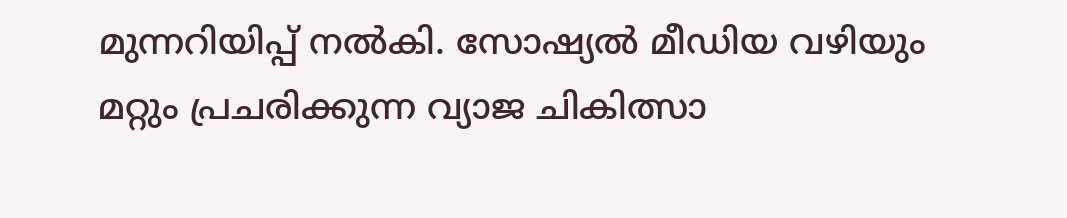മുന്നറിയിപ്പ് നല്‍കി. സോഷ്യല്‍ മീഡിയ വഴിയും മറ്റും പ്രചരിക്കുന്ന വ്യാജ ചികിത്സാ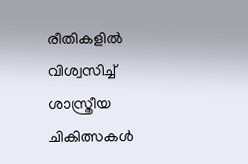രീതികളില്‍ വിശ്വസിച്ച് ശാസ്ത്രീയ ചികിത്സകള്‍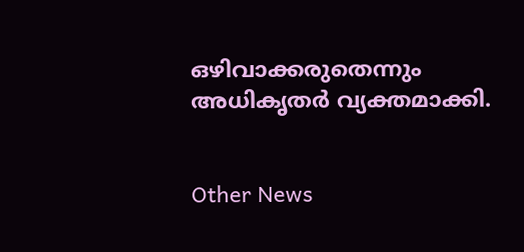ഒഴിവാക്കരുതെന്നും അധികൃതര്‍ വ്യക്തമാക്കി.


Other News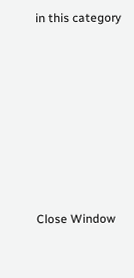in this category








Close Window